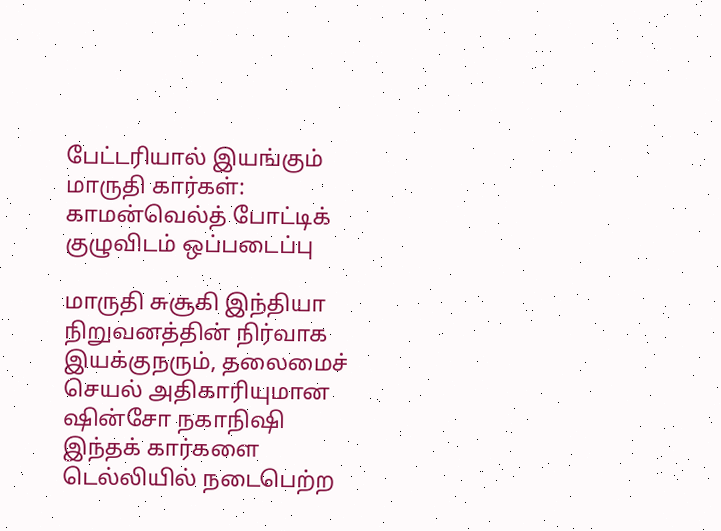பேட்டரியால் இயங்கும் மாருதி கார்கள்: காமன்வெல்த் போட்டிக் குழுவிடம் ஒப்படைப்பு

மாருதி சுசூகி இந்தியா நிறுவனத்தின் நிர்வாக இயக்குநரும், தலைமைச் செயல் அதிகாரியுமான ஷின்சோ நகாநிஷி இந்தக் கார்களை டெல்லியில் நடைபெற்ற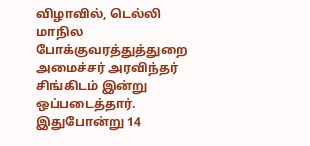விழாவில், டெல்லி மாநில போக்குவரத்துத்துறை அமைச்சர் அரவிந்தர் சிங்கிடம் இன்று ஒப்படைத்தார்.
இதுபோன்று 14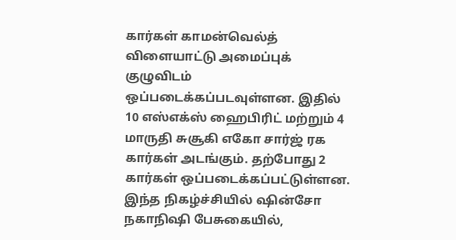கார்கள் காமன்வெல்த் விளையாட்டு அமைப்புக் குழுவிடம் ஒப்படைக்கப்படவுள்ளன. இதில் 10 எஸ்எக்ஸ் ஹைபிரிட் மற்றும் 4 மாருதி சுசூகி எகோ சார்ஜ் ரக கார்கள் அடங்கும். தற்போது 2 கார்கள் ஒப்படைக்கப்பட்டுள்ளன.
இந்த நிகழ்ச்சியில் ஷின்சோ நகாநிஷி பேசுகையில்,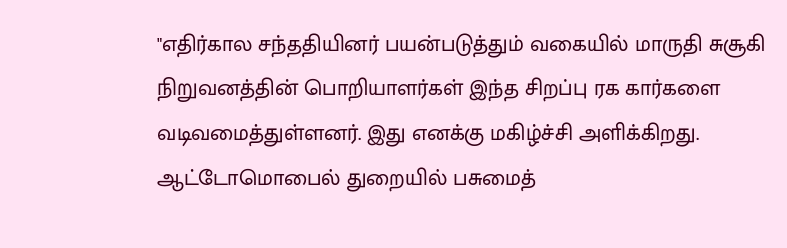"எதிர்கால சந்ததியினர் பயன்படுத்தும் வகையில் மாருதி சுசூகி நிறுவனத்தின் பொறியாளர்கள் இந்த சிறப்பு ரக கார்களை வடிவமைத்துள்ளனர். இது எனக்கு மகிழ்ச்சி அளிக்கிறது.
ஆட்டோமொபைல் துறையில் பசுமைத்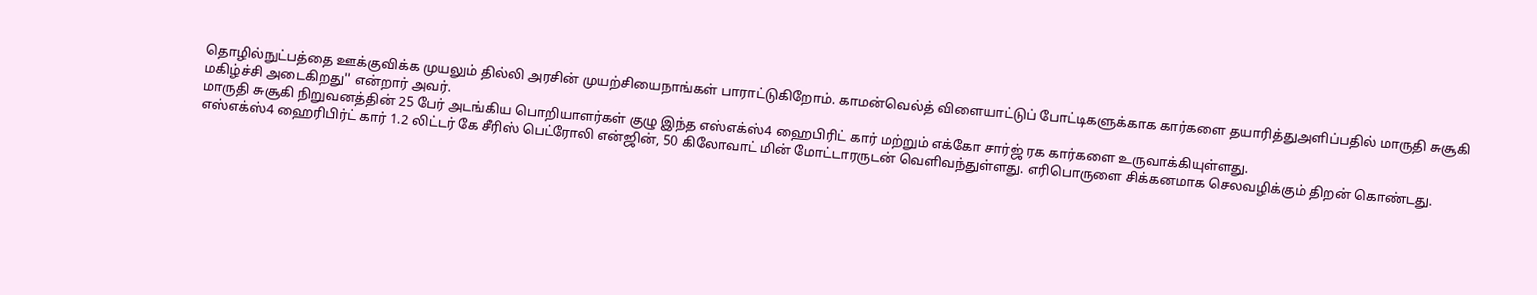தொழில்நுட்பத்தை ஊக்குவிக்க முயலும் தில்லி அரசின் முயற்சியைநாங்கள் பாராட்டுகிறோம். காமன்வெல்த் விளையாட்டுப் போட்டிகளுக்காக கார்களை தயாரித்துஅளிப்பதில் மாருதி சுசூகி மகிழ்ச்சி அடைகிறது'' என்றார் அவர்.
மாருதி சுசூகி நிறுவனத்தின் 25 பேர் அடங்கிய பொறியாளர்கள் குழு இந்த எஸ்எக்ஸ்4 ஹைபிரிட் கார் மற்றும் எக்கோ சார்ஜ் ரக கார்களை உருவாக்கியுள்ளது.
எஸ்எக்ஸ்4 ஹைரிபிர்ட் கார் 1.2 லிட்டர் கே சீரிஸ் பெட்ரோலி என்ஜின், 50 கிலோவாட் மின் மோட்டாரருடன் வெளிவந்துள்ளது. எரிபொருளை சிக்கனமாக செலவழிக்கும் திறன் கொண்டது.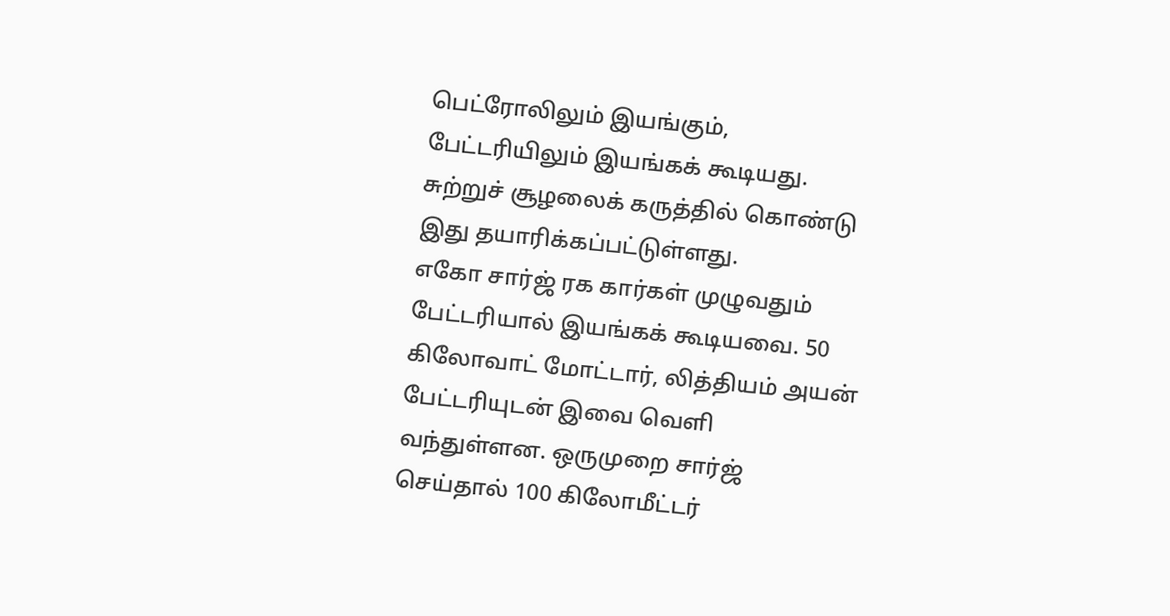பெட்ரோலிலும் இயங்கும், பேட்டரியிலும் இயங்கக் கூடியது. சுற்றுச் சூழலைக் கருத்தில் கொண்டு இது தயாரிக்கப்பட்டுள்ளது.
எகோ சார்ஜ் ரக கார்கள் முழுவதும் பேட்டரியால் இயங்கக் கூடியவை. 50 கிலோவாட் மோட்டார், லித்தியம் அயன் பேட்டரியுடன் இவை வெளி வந்துள்ளன. ஒருமுறை சார்ஜ் செய்தால் 100 கிலோமீட்டர்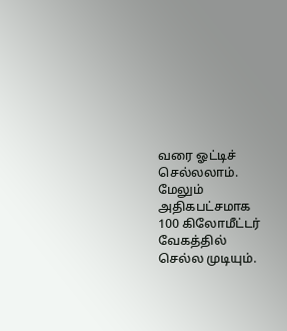வரை ஓட்டிச் செல்லலாம்.
மேலும் அதிகபட்சமாக 100 கிலோமீட்டர் வேகத்தில் செல்ல முடியும்.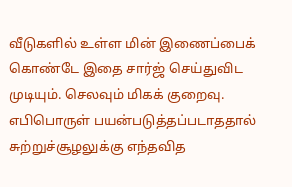வீடுகளில் உள்ள மின் இணைப்பைக் கொண்டே இதை சார்ஜ் செய்துவிட முடியும். செலவும் மிகக் குறைவு. எபிபொருள் பயன்படுத்தப்படாததால் சுற்றுச்சூழலுக்கு எந்தவித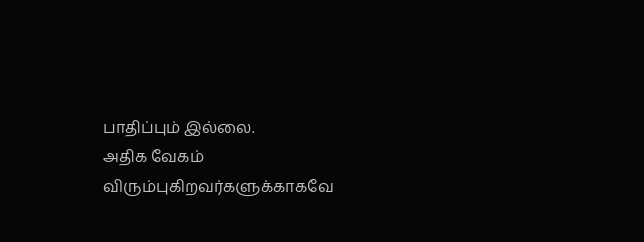பாதிப்பும் இல்லை.
அதிக வேகம் விரும்புகிறவர்களுக்காகவே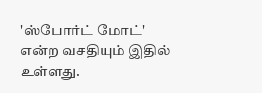'ஸ்போர்ட் மோட்' என்ற வசதியும் இதில் உள்ளது.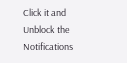Click it and Unblock the Notifications